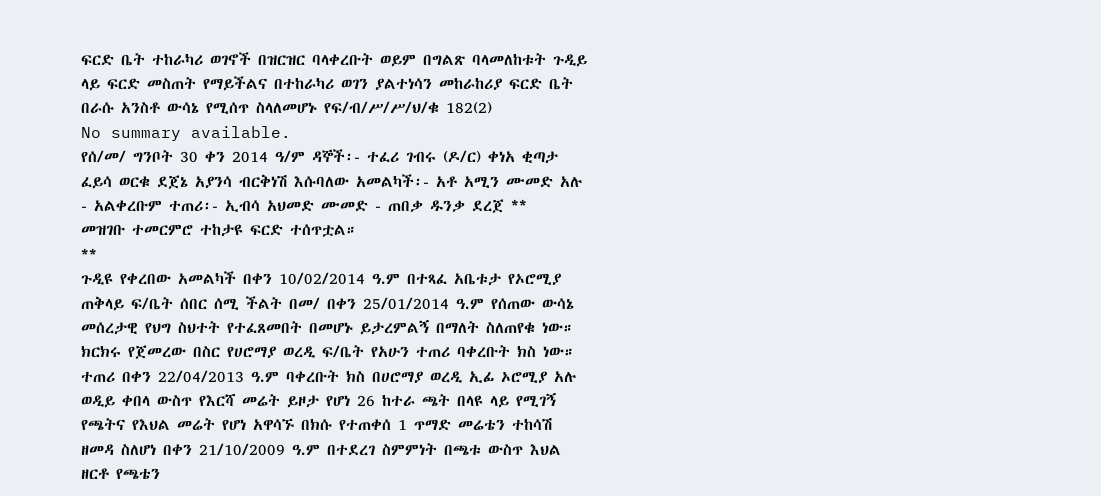ፍርድ ቤት ተከራካሪ ወገኖች በዝርዝር ባላቀረቡት ወይም በግልጽ ባላመለከቱት ጉዲይ ላይ ፍርድ መስጠት የማይችልና በተከራካሪ ወገን ያልተነሳን መከራከሪያ ፍርድ ቤት በራሱ አንስቶ ውሳኔ የሚሰጥ ስላለመሆኑ የፍ/ብ/ሥ/ሥ/ህ/ቁ 182(2)
No summary available.
የሰ/መ/ ግንቦት 30 ቀን 2014 ዓ/ም ዳኞች፡- ተፈሪ ገብሩ (ዶ/ር) ቀነአ ቂጣታ ፈይሳ ወርቁ ደጀኔ አያንሳ ብርቅነሽ እሱባለው አመልካች፡- አቶ አሚን ሙመድ አሉ - አልቀረቡም ተጠሪ፡- ኢብሳ አህመድ ሙመድ - ጠበቃ ዱንቃ ደረጀ **
መዝገቡ ተመርምሮ ተከታዩ ፍርድ ተሰጥቷል።
**
ጉዲዩ የቀረበው አመልካች በቀን 10/02/2014 ዓ.ም በተጻፈ አቤቱታ የኦሮሚያ ጠቅላይ ፍ/ቤት ሰበር ሰሚ ችልት በመ/ በቀን 25/01/2014 ዓ.ም የሰጠው ውሳኔ መሰረታዊ የህግ ስህተት የተፈጸመበት በመሆኑ ይታረምልኝ በማለት ስለጠየቁ ነው። ክርክሩ የጀመረው በስር የሀሮማያ ወረዲ ፍ/ቤት የአሁን ተጠሪ ባቀረቡት ክስ ነው።
ተጠሪ በቀን 22/04/2013 ዓ.ም ባቀረቡት ክስ በሀሮማያ ወረዲ ኢፊ ኦሮሚያ አሉ ወዲይ ቀበላ ውስጥ የእርሻ መሬት ይዞታ የሆነ 26 ከተራ ጫት በላዩ ላይ የሚገኝ የጫትና የእህል መሬት የሆነ አዋሳኙ በክሱ የተጠቀሰ 1 ጥማድ መሬቴን ተከሳሽ ዘመዳ ስለሆነ በቀን 21/10/2009 ዓ.ም በተደረገ ስምምነት በጫቱ ውስጥ እህል ዘርቶ የጫቴን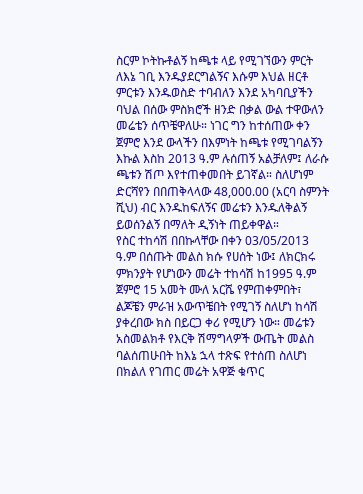ስርም ኮትኩቶልኝ ከጫቱ ላይ የሚገኘውን ምርት ለእኔ ገቢ እንዱያደርግልኝና እሱም እህል ዘርቶ ምርቱን እንዱወስድ ተባብለን እንደ አካባቢያችን ባህል በሰው ምስክሮች ዘንድ በቃል ውል ተዋውለን መሬቴን ሰጥቼዋለሁ። ነገር ግን ከተሰጠው ቀን ጀምሮ እንደ ውላችን በእምነት ከጫቱ የሚገባልኝን እኩል እስከ 2013 ዓ.ም ሉሰጠኝ አልቻለም፤ ለራሱ ጫቱን ሽጦ እየተጠቀመበት ይገኛል። ስለሆነም ድርሻየን በበጠቅላላው 48,000.00 (አርባ ስምንት ሺህ) ብር እንዱከፍለኝና መሬቱን እንዱለቅልኝ ይወሰንልኝ በማለት ዲኝነት ጠይቀዋል።
የስር ተከሳሽ በበኩላቸው በቀን 03/05/2013 ዓ.ም በሰጡት መልስ ክሱ የሀሰት ነው፤ ለክርክሩ ምክንያት የሆነውን መሬት ተከሳሽ ከ1995 ዓ.ም ጀምሮ 15 አመት ሙለ አርሼ የምጠቀምበት፣ ልጆቼን ምራዝ አውጥቼበት የሚገኝ ስለሆነ ከሳሽ ያቀረበው ክስ በይርጋ ቀሪ የሚሆን ነው። መሬቱን አስመልክቶ የእርቅ ሽማግላዎች ውጤት መልስ ባልሰጠሁበት ከእኔ ኋላ ተጽፍ የተሰጠ ስለሆነ በክልለ የገጠር መሬት አዋጅ ቁጥር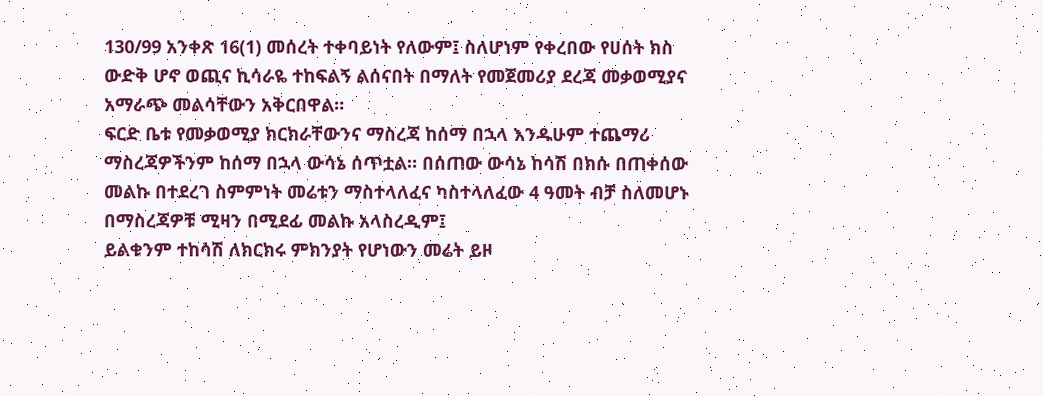130/99 አንቀጽ 16(1) መሰረት ተቀባይነት የለውም፤ ስለሆነም የቀረበው የሀሰት ክስ ውድቅ ሆኖ ወጪና ኪሳራዬ ተከፍልኝ ልሰናበት በማለት የመጀመሪያ ደረጃ መቃወሚያና አማራጭ መልሳቸውን አቅርበዋል።
ፍርድ ቤቱ የመቃወሚያ ክርክራቸውንና ማስረጃ ከሰማ በኋላ እንዱሁም ተጨማሪ ማስረጃዎችንም ከሰማ በኋላ ውሳኔ ሰጥቷል። በሰጠው ውሳኔ ከሳሽ በክሱ በጠቀሰው መልኩ በተደረገ ስምምነት መሬቱን ማስተላለፈና ካስተላለፈው 4 ዓመት ብቻ ስለመሆኑ በማስረጃዎቹ ሚዛን በሚደፊ መልኩ አላስረዲም፤
ይልቁንም ተከሳሽ ለክርክሩ ምክንያት የሆነውን መሬት ይዞ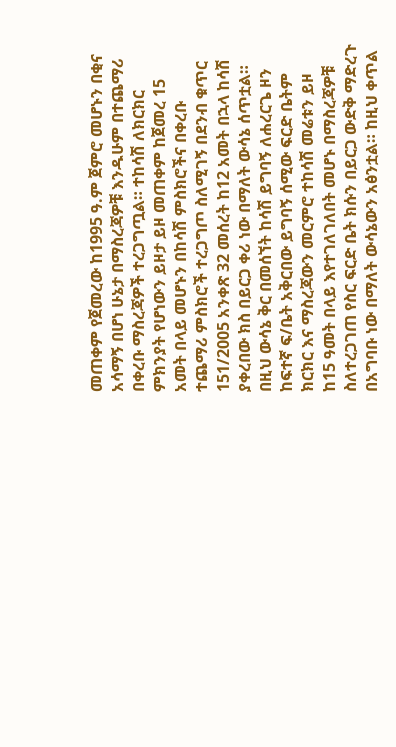መጠቀም የጀመረው ከ1995 ዓ.ም ጀምሮ መሆኑን በቂና አሳማኝ በሆነ ሁኔታ በማስረጃዎቹ እንዱሁም በተጨማሪ በቀረቡ ማስረጃዎች ተረጋግጧል። ተከሳሽ ለክርክር ምክንያት የሆነውን ይዞታ ይዞ መጠቀም ከጀመረ 15 አመት በላይ መሆኑን በከሳሽ ምስክሮችና በቀረቡ ተጨማሪ ምስክሮች ተረጋግጦ ስለሚገኝ በደንብ ቁጥር 151/2005 አንቀጽ 32 መሰረት ከ12 አመት በኋላ ከሳሽ ያቀረበው ክስ በይርጋ ቀሪ ነው በማለት ውሳኔ ሰጥቷል።
በዚህ ውሳኔ ቅር በመሰኘት ከሳሽ ይግባኝ ለሐረርጌ ዞን ከፍተኛ ፍ/ቤት አቅርበው ይግባኝ ሰሚው ፍርድ ቤትም ክርክር እና ማስረጃውን መርምሮ ተከሳሽ መሬቱን ይዞ ከ15 ዓመት በላይ እየተገለገለበት መሆኑ በማስረጃዎቹ ስለተረጋገጠ የስር ፍርድ ቤት ክሱን በይርጋ ውድቅ ማድረጉ በአግባቡ ነው በማለት ውሳኔውን አፅንቷል። ከዚህ ቀጥል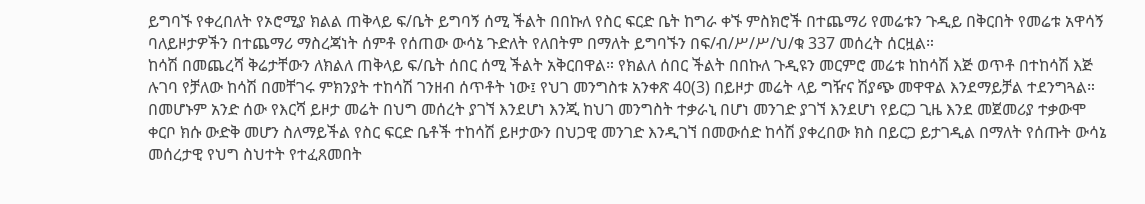ይግባኙ የቀረበለት የኦሮሚያ ክልል ጠቅላይ ፍ/ቤት ይግባኝ ሰሚ ችልት በበኩለ የስር ፍርድ ቤት ከግራ ቀኙ ምስክሮች በተጨማሪ የመሬቱን ጉዲይ በቅርበት የመሬቱ አዋሳኝ ባለይዞታዎችን በተጨማሪ ማስረጃነት ሰምቶ የሰጠው ውሳኔ ጉድለት የለበትም በማለት ይግባኙን በፍ/ብ/ሥ/ሥ/ህ/ቁ 337 መሰረት ሰርዟል።
ከሳሽ በመጨረሻ ቅሬታቸውን ለክልለ ጠቅላይ ፍ/ቤት ሰበር ሰሚ ችልት አቅርበዋል። የክልለ ሰበር ችልት በበኩለ ጉዲዩን መርምሮ መሬቱ ከከሳሽ እጅ ወጥቶ በተከሳሽ እጅ ሉገባ የቻለው ከሳሽ በመቸገሩ ምክንያት ተከሳሽ ገንዘብ ሰጥቶት ነው፤ የህገ መንግስቱ አንቀጽ 40(3) በይዞታ መሬት ላይ ግዥና ሽያጭ መዋዋል እንደማይቻል ተደንግጓል። በመሆኑም አንድ ሰው የእርሻ ይዞታ መሬት በህግ መሰረት ያገኘ እንደሆነ እንጂ ከህገ መንግስት ተቃራኒ በሆነ መንገድ ያገኘ እንደሆነ የይርጋ ጊዜ እንደ መጀመሪያ ተቃውሞ ቀርቦ ክሱ ውድቅ መሆን ስለማይችል የስር ፍርድ ቤቶች ተከሳሽ ይዞታውን በህጋዊ መንገድ እንዲገኘ በመውሰድ ከሳሽ ያቀረበው ክስ በይርጋ ይታገዲል በማለት የሰጡት ውሳኔ መሰረታዊ የህግ ስህተት የተፈጸመበት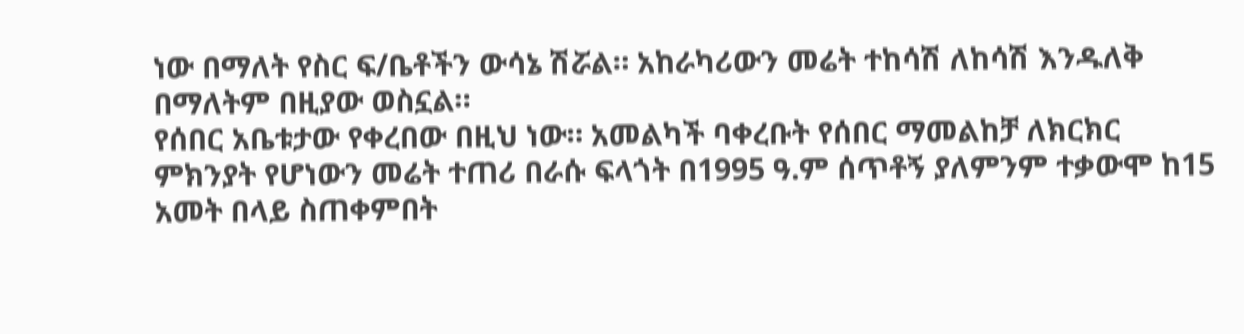ነው በማለት የስር ፍ/ቤቶችን ውሳኔ ሽሯል። አከራካሪውን መሬት ተከሳሽ ለከሳሽ እንዱለቅ በማለትም በዚያው ወስኗል።
የሰበር አቤቱታው የቀረበው በዚህ ነው። አመልካች ባቀረቡት የሰበር ማመልከቻ ለክርክር ምክንያት የሆነውን መሬት ተጠሪ በራሱ ፍላጎት በ1995 ዓ.ም ሰጥቶኝ ያለምንም ተቃውሞ ከ15 አመት በላይ ስጠቀምበት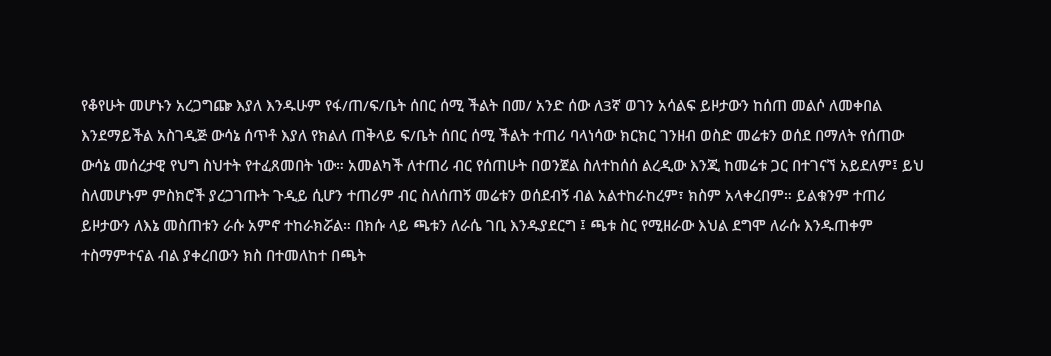የቆየሁት መሆኑን አረጋግጬ እያለ እንዱሁም የፋ/ጠ/ፍ/ቤት ሰበር ሰሚ ችልት በመ/ አንድ ሰው ለ3ኛ ወገን አሳልፍ ይዞታውን ከሰጠ መልሶ ለመቀበል እንደማይችል አስገዲጅ ውሳኔ ሰጥቶ እያለ የክልለ ጠቅላይ ፍ/ቤት ሰበር ሰሚ ችልት ተጠሪ ባላነሳው ክርክር ገንዘብ ወስድ መሬቱን ወሰደ በማለት የሰጠው ውሳኔ መሰረታዊ የህግ ስህተት የተፈጸመበት ነው። አመልካች ለተጠሪ ብር የሰጠሁት በወንጀል ስለተከሰሰ ልረዲው እንጂ ከመሬቱ ጋር በተገናኘ አይደለም፤ ይህ ስለመሆኑም ምስክሮች ያረጋገጡት ጉዲይ ሲሆን ተጠሪም ብር ስለሰጠኝ መሬቱን ወሰደብኝ ብል አልተከራከረም፣ ክስም አላቀረበም። ይልቁንም ተጠሪ ይዞታውን ለእኔ መስጠቱን ራሱ አምኖ ተከራክሯል። በክሱ ላይ ጫቱን ለራሴ ገቢ እንዱያደርግ ፤ ጫቱ ስር የሚዘራው እህል ደግሞ ለራሱ እንዱጠቀም ተስማምተናል ብል ያቀረበውን ክስ በተመለከተ በጫት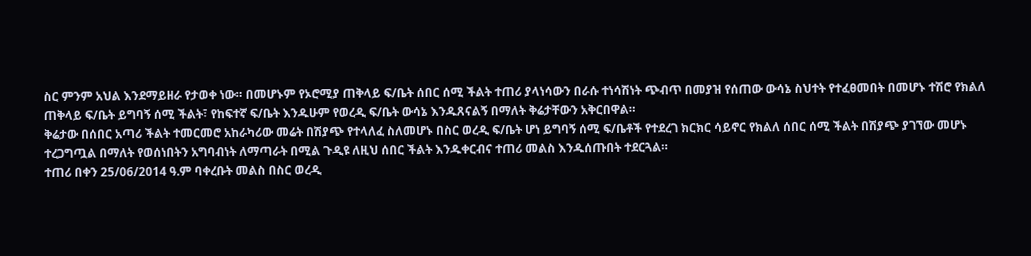ስር ምንም አህል እንደማይዘራ የታወቀ ነው። በመሆኑም የኦሮሚያ ጠቅላይ ፍ/ቤት ሰበር ሰሚ ችልት ተጠሪ ያላነሳውን በራሱ ተነሳሽነት ጭብጥ በመያዝ የሰጠው ውሳኔ ስህተት የተፈፀመበት በመሆኑ ተሽሮ የክልለ ጠቅላይ ፍ/ቤት ይግባኝ ሰሚ ችልት፣ የከፍተኛ ፍ/ቤት እንዱሁም የወረዲ ፍ/ቤት ውሳኔ እንዱጸናልኝ በማለት ቅሬታቸውን አቅርበዋል።
ቅሬታው በሰበር አጣሪ ችልት ተመርመሮ አከራካሪው መሬት በሽያጭ የተላለፈ ስለመሆኑ በስር ወረዲ ፍ/ቤት ሆነ ይግባኝ ሰሚ ፍ/ቤቶች የተደረገ ክርክር ሳይኖር የክልለ ሰበር ሰሚ ችልት በሽያጭ ያገኘው መሆኑ ተረጋግጧል በማለት የወሰነበትን አግባብነት ለማጣራት በሚል ጉዲዩ ለዚህ ሰበር ችልት እንዱቀርብና ተጠሪ መልስ እንዱሰጡበት ተደርጓል።
ተጠሪ በቀን 25/06/2014 ዓ.ም ባቀረቡት መልስ በስር ወረዲ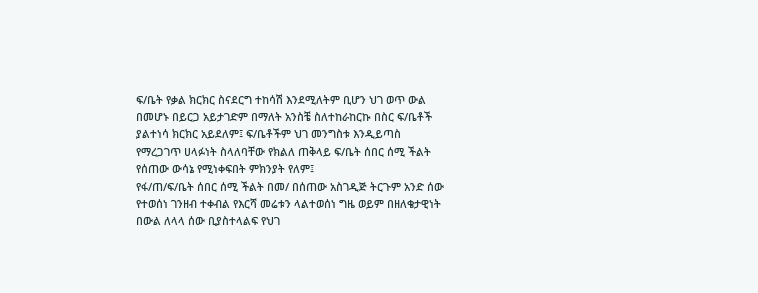ፍ/ቤት የቃል ክርክር ስናደርግ ተከሳሽ እንደሚለትም ቢሆን ህገ ወጥ ውል በመሆኑ በይርጋ አይታገድም በማለት አንስቼ ስለተከራከርኩ በስር ፍ/ቤቶች ያልተነሳ ክርክር አይደለም፤ ፍ/ቤቶችም ህገ መንግስቱ እንዲይጣስ የማረጋገጥ ሀላፉነት ስላለባቸው የክልለ ጠቅላይ ፍ/ቤት ሰበር ሰሚ ችልት የሰጠው ውሳኔ የሚነቀፍበት ምክንያት የለም፤
የፋ/ጠ/ፍ/ቤት ሰበር ሰሚ ችልት በመ/ በሰጠው አስገዲጅ ትርጉም አንድ ሰው የተወሰነ ገንዘብ ተቀብል የእርሻ መሬቱን ላልተወሰነ ግዜ ወይም በዘለቄታዊነት በውል ለላላ ሰው ቢያስተላልፍ የህገ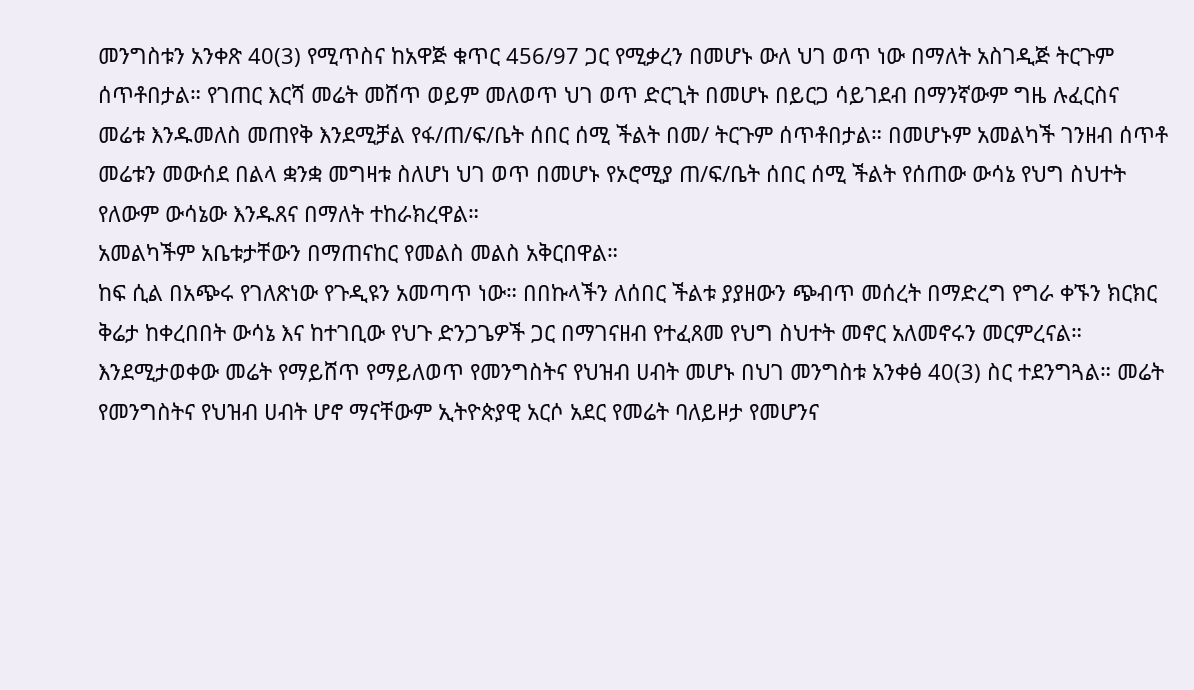መንግስቱን አንቀጽ 40(3) የሚጥስና ከአዋጅ ቁጥር 456/97 ጋር የሚቃረን በመሆኑ ውለ ህገ ወጥ ነው በማለት አስገዲጅ ትርጉም ሰጥቶበታል። የገጠር እርሻ መሬት መሸጥ ወይም መለወጥ ህገ ወጥ ድርጊት በመሆኑ በይርጋ ሳይገደብ በማንኛውም ግዜ ሉፈርስና መሬቱ እንዱመለስ መጠየቅ እንደሚቻል የፋ/ጠ/ፍ/ቤት ሰበር ሰሚ ችልት በመ/ ትርጉም ሰጥቶበታል። በመሆኑም አመልካች ገንዘብ ሰጥቶ መሬቱን መውሰደ በልላ ቋንቋ መግዛቱ ስለሆነ ህገ ወጥ በመሆኑ የኦሮሚያ ጠ/ፍ/ቤት ሰበር ሰሚ ችልት የሰጠው ውሳኔ የህግ ስህተት የለውም ውሳኔው እንዱጸና በማለት ተከራክረዋል።
አመልካችም አቤቱታቸውን በማጠናከር የመልስ መልስ አቅርበዋል።
ከፍ ሲል በአጭሩ የገለጽነው የጉዲዩን አመጣጥ ነው። በበኩላችን ለሰበር ችልቱ ያያዘውን ጭብጥ መሰረት በማድረግ የግራ ቀኙን ክርክር ቅሬታ ከቀረበበት ውሳኔ እና ከተገቢው የህጉ ድንጋጌዎች ጋር በማገናዘብ የተፈጸመ የህግ ስህተት መኖር አለመኖሩን መርምረናል።
እንደሚታወቀው መሬት የማይሸጥ የማይለወጥ የመንግስትና የህዝብ ሀብት መሆኑ በህገ መንግስቱ አንቀፅ 40(3) ስር ተደንግጓል። መሬት የመንግስትና የህዝብ ሀብት ሆኖ ማናቸውም ኢትዮጵያዊ አርሶ አደር የመሬት ባለይዞታ የመሆንና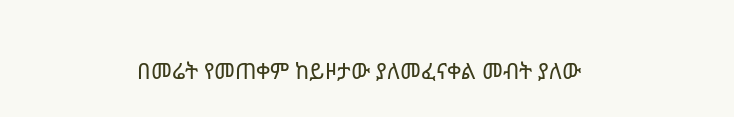በመሬት የመጠቀም ከይዞታው ያለመፈናቀል መብት ያለው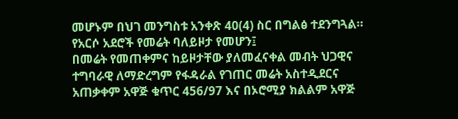መሆኑም በህገ መንግስቱ አንቀጽ 40(4) ስር በግልፅ ተደንግጓል። የአርሶ አደሮች የመሬት ባለይዞታ የመሆን፤
በመሬት የመጠቀምና ከይዞታቸው ያለመፈናቀል መብት ህጋዊና ተግባራዊ ለማድረግም የፋዳራል የገጠር መሬት አስተዲደርና አጠቃቀም አዋጅ ቁጥር 456/97 እና በኦሮሚያ ክልልም አዋጅ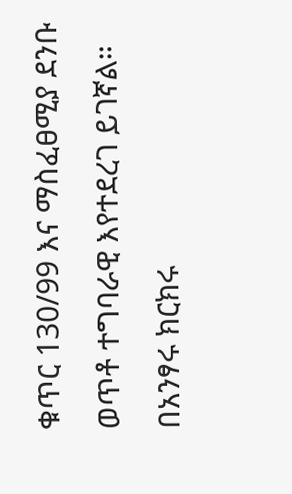ቁጥር 130/99 እና ማስፈፀሚያ ደንቡ ወጥቶ ተግባራዊ እየተደረገ ይገኛል።
በአንፃሩ ክርክሩ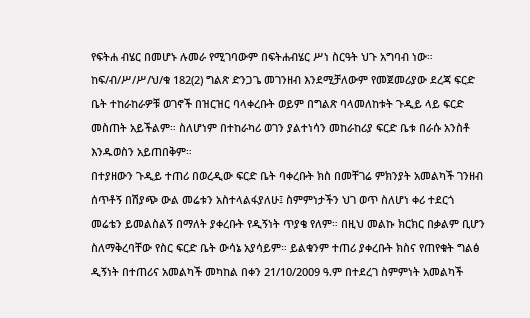የፍትሐ ብሄር በመሆኑ ሉመራ የሚገባውም በፍትሐብሄር ሥነ ስርዓት ህጉ አግባብ ነው። ከፍ/ብ/ሥ/ሥ/ህ/ቁ 182(2) ግልጽ ድንጋጌ መገንዘብ እንደሚቻለውም የመጀመሪያው ደረጃ ፍርድ ቤት ተከራከራዎቹ ወገኖች በዝርዝር ባላቀረቡት ወይም በግልጽ ባላመለከቱት ጉዲይ ላይ ፍርድ መስጠት አይችልም። ስለሆነም በተከራካሪ ወገን ያልተነሳን መከራከሪያ ፍርድ ቤቱ በራሱ አንስቶ እንዱወስን አይጠበቅም።
በተያዘውን ጉዲይ ተጠሪ በወረዲው ፍርድ ቤት ባቀረቡት ክስ በመቸገሬ ምክንያት አመልካች ገንዘብ ሰጥቶኝ በሽያጭ ውል መሬቱን አስተላልፋያለሁ፤ ስምምነታችን ህገ ወጥ ስለሆነ ቀሪ ተደርጎ መሬቴን ይመልስልኝ በማለት ያቀረቡት የዲኝነት ጥያቄ የለም። በዚህ መልኩ ክርክር በቃልም ቢሆን ስለማቅረባቸው የስር ፍርድ ቤት ውሳኔ አያሳይም። ይልቁንም ተጠሪ ያቀረቡት ክስና የጠየቁት ግልፅ ዲኝነት በተጠሪና አመልካች መካከል በቀን 21/10/2009 ዓ.ም በተደረገ ስምምነት አመልካች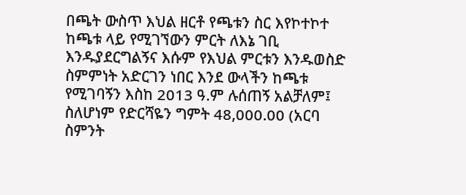በጫት ውስጥ እህል ዘርቶ የጫቱን ስር እየኮተኮተ ከጫቱ ላይ የሚገኘውን ምርት ለእኔ ገቢ እንዱያደርግልኝና እሱም የእህል ምርቱን እንዱወስድ ስምምነት አድርገን ነበር እንደ ውላችን ከጫቱ የሚገባኝን እስከ 2013 ዓ.ም ሉሰጠኝ አልቻለም፤ ስለሆነም የድርሻዬን ግምት 48,000.00 (አርባ ስምንት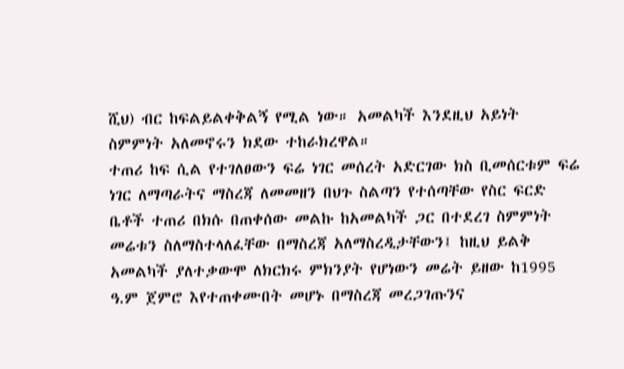ሺህ) ብር ከፍልይልቀቅልኝ የሚል ነው። አመልካች እንደዚህ አይነት ስምምነት አለመኖሩን ክደው ተከራክረዋል።
ተጠሪ ከፍ ሲል የተገለፀውን ፍሬ ነገር መሰረት አድርገው ክስ ቢመሰርቱም ፍሬ ነገር ለማጣራትና ማስረጃ ለመመዘን በህጉ ስልጣን የተሰጣቸው የስር ፍርድ ቤቶች ተጠሪ በክሱ በጠቀሰው መልኩ ከአመልካች ጋር በተደረገ ስምምነት መሬቱን ስለማስተላለፈቸው በማስረጃ አለማስረዲታቸውን፤ ከዚህ ይልቅ አመልካች ያለተቃውሞ ለክርክሩ ምክንያት የሆነውን መሬት ይዘው ከ1995 ዓ.ም ጀምሮ እየተጠቀሙበት መሆኑ በማስረጃ መረጋገጡንና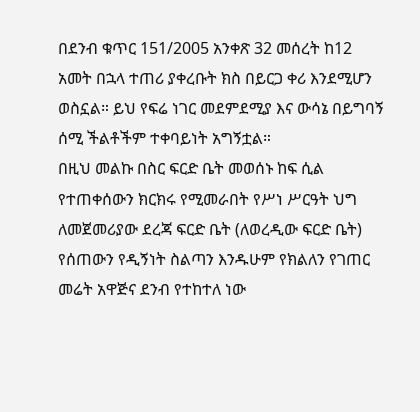በደንብ ቁጥር 151/2005 አንቀጽ 32 መሰረት ከ12 አመት በኋላ ተጠሪ ያቀረቡት ክስ በይርጋ ቀሪ እንደሚሆን ወስኗል። ይህ የፍሬ ነገር መደምደሚያ እና ውሳኔ በይግባኝ ሰሚ ችልቶችም ተቀባይነት አግኝቷል።
በዚህ መልኩ በስር ፍርድ ቤት መወሰኑ ከፍ ሲል የተጠቀሰውን ክርክሩ የሚመራበት የሥነ ሥርዓት ህግ ለመጀመሪያው ደረጃ ፍርድ ቤት (ለወረዲው ፍርድ ቤት) የሰጠውን የዲኝነት ስልጣን እንዱሁም የክልለን የገጠር መሬት አዋጅና ደንብ የተከተለ ነው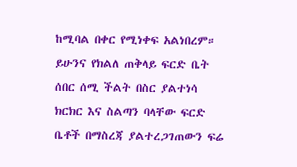ከሚባል በቀር የሚነቀፍ አልነበረም።
ይሁንና የክልለ ጠቅላይ ፍርድ ቤት ሰበር ሰሚ ችልት በስር ያልተነሳ ክርክር እና ስልጣን ባላቸው ፍርድ ቤቶች በማስረጃ ያልተረጋገጠውን ፍሬ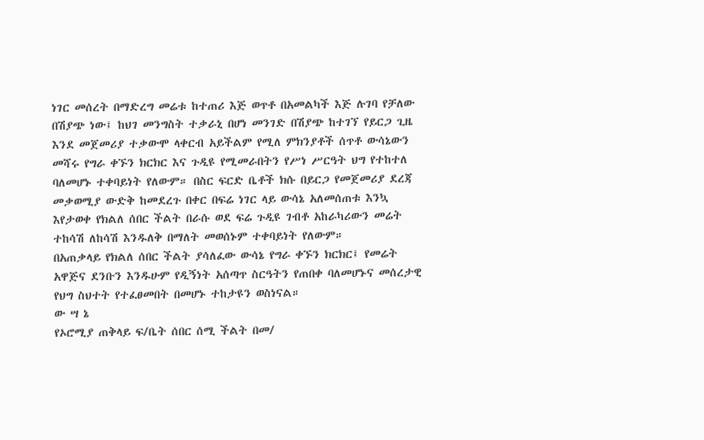ነገር መሰረት በማድረግ መሬቱ ከተጠሪ እጅ ወጥቶ በአመልካች እጅ ሉገባ የቻለው በሽያጭ ነው፤ ከህገ መንግስት ተቃራኒ በሆነ መንገድ በሽያጭ ከተገኘ የይርጋ ጊዜ እንደ መጀመሪያ ተቃውሞ ላቀርብ አይችልም የሚለ ምክንያቶች ሰጥቶ ውሳኔውን መሻሩ የግራ ቀኙን ክርክር እና ጉዲዩ የሚመራበትን የሥነ ሥርዓት ህግ የተከተለ ባለመሆኑ ተቀባይነት የለውም። በስር ፍርድ ቤቶች ክሱ በይርጋ የመጀመሪያ ደረጃ መቃወሚያ ውድቅ ከመደረጉ በቀር በፍሬ ነገር ላይ ውሳኔ አለመሰጠቱ እንኳ እየታወቀ የክልለ ሰበር ችልት በራሱ ወደ ፍሬ ጉዲዩ ገብቶ አከራካሪውን መሬት ተከሳሽ ለከሳሽ እንዱለቅ በማለት መወሰኑም ተቀባይነት የለውም።
በአጠቃላይ የክልለ ሰበር ችልት ያሳለፈው ውሳኔ የግራ ቀኙን ክርክር፤ የመሬት አዋጅና ደንቡን እንዱሁም የዲኝነት አሰጣጥ ስርዓትን የጠበቀ ባለመሆኑና መሰረታዊ የህግ ስህተት የተፈፀመበት በመሆኑ ተከታዩን ወስነናል።
ው ሣ ኔ
የኦሮሚያ ጠቅላይ ፍ/ቤት ሰበር ሰሚ ችልት በመ/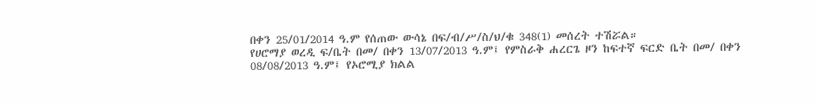በቀን 25/01/2014 ዓ.ም የሰጠው ውሳኔ በፍ/ብ/ሥ/ስ/ህ/ቁ 348(1) መሰረት ተሽሯል።
የሀሮማያ ወረዲ ፍ/ቤት በመ/ በቀን 13/07/2013 ዓ.ም፤ የምስራቅ ሐረርጌ ዞን ከፍተኛ ፍርድ ቤት በመ/ በቀን 08/08/2013 ዓ.ም፤ የኦሮሚያ ክልል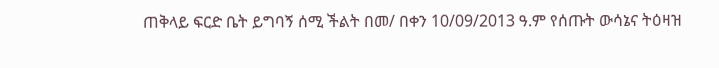ጠቅላይ ፍርድ ቤት ይግባኝ ሰሚ ችልት በመ/ በቀን 10/09/2013 ዓ.ም የሰጡት ውሳኔና ትዕዛዝ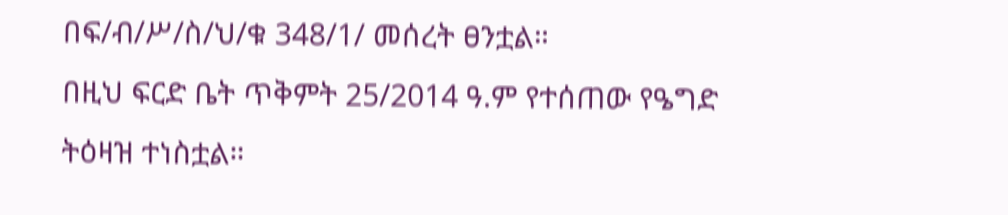በፍ/ብ/ሥ/ስ/ህ/ቁ 348/1/ መሰረት ፀንቷል።
በዚህ ፍርድ ቤት ጥቅምት 25/2014 ዓ.ም የተሰጠው የዔግድ ትዕዛዝ ተነስቷል።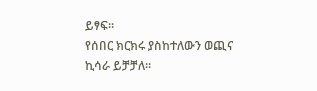ይፃፍ።
የሰበር ክርክሩ ያስከተለውን ወጪና ኪሳራ ይቻቻለ።